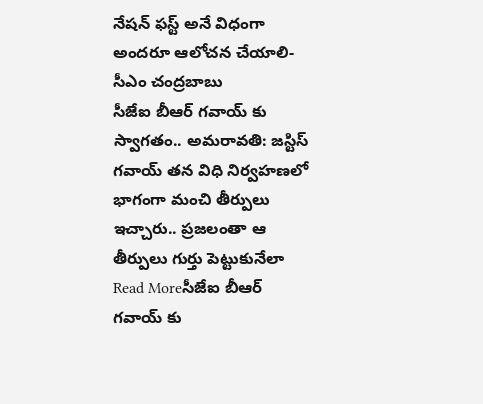నేషన్ ఫస్ట్ అనే విధంగా అందరూ ఆలోచన చేయాలి-సీఎం చంద్రబాబు
సీజేఐ బీఆర్ గవాయ్ కు స్వాగతం.. అమరావతి: జస్టిస్ గవాయ్ తన విధి నిర్వహణలో భాగంగా మంచి తీర్పులు ఇచ్చారు.. ప్రజలంతా ఆ తీర్పులు గుర్తు పెట్టుకునేలా
Read Moreసీజేఐ బీఆర్ గవాయ్ కు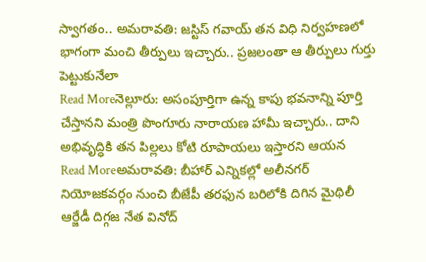స్వాగతం.. అమరావతి: జస్టిస్ గవాయ్ తన విధి నిర్వహణలో భాగంగా మంచి తీర్పులు ఇచ్చారు.. ప్రజలంతా ఆ తీర్పులు గుర్తు పెట్టుకునేలా
Read Moreనెల్లూరు: అసంపూర్తిగా ఉన్న కాపు భవనాన్ని పూర్తి చేస్తానని మంత్రి పొంగూరు నారాయణ హామీ ఇచ్చారు.. దాని అభివృద్ధికి తన పిల్లలు కోటి రూపాయలు ఇస్తారని ఆయన
Read Moreఅమరావతి: బీహార్ ఎన్నికల్లో అలీనగర్ నియోజకవర్గం నుంచి బీజేపీ తరఫున బరిలోకి దిగిన మైథిలీ ఆర్జేడీ దిగ్గజ నేత వినోద్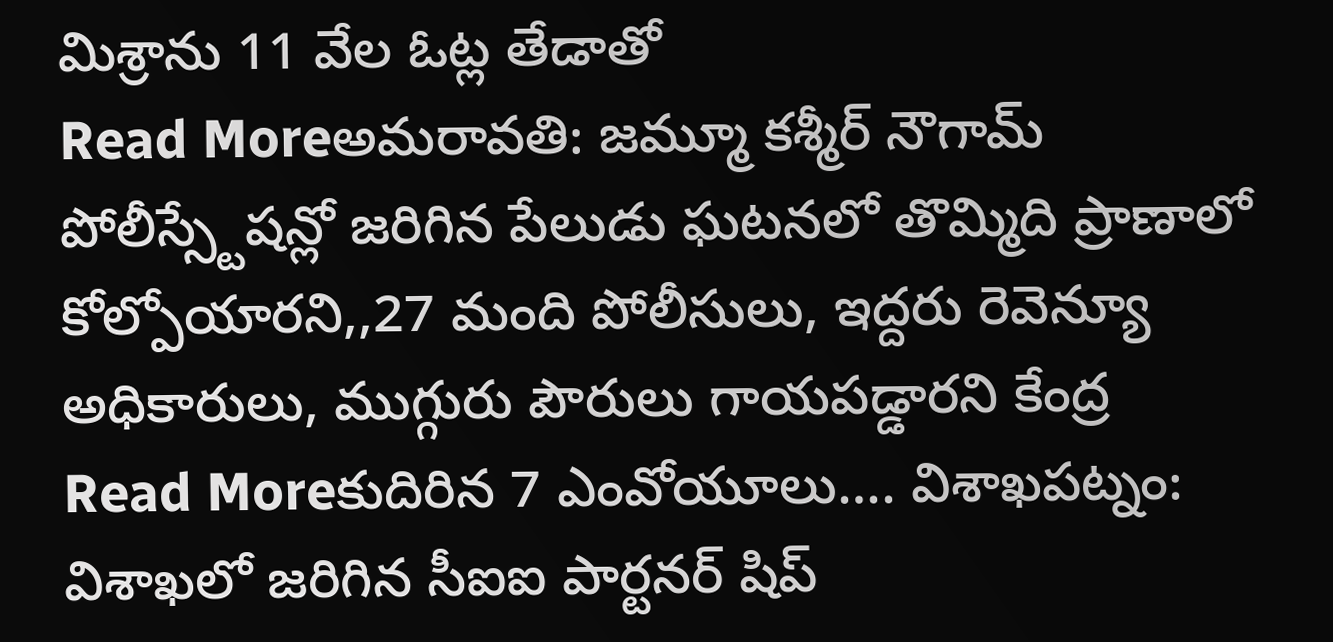మిశ్రాను 11 వేల ఓట్ల తేడాతో
Read Moreఅమరావతి: జమ్మూ కశ్మీర్ నౌగామ్ పోలీస్స్టేషన్లో జరిగిన పేలుడు ఘటనలో తొమ్మిది ప్రాణాలో కోల్పోయారని,,27 మంది పోలీసులు, ఇద్దరు రెవెన్యూ అధికారులు, ముగ్గురు పౌరులు గాయపడ్డారని కేంద్ర
Read Moreకుదిరిన 7 ఎంవోయూలు…. విశాఖపట్నం: విశాఖలో జరిగిన సీఐఐ పార్టనర్ షిప్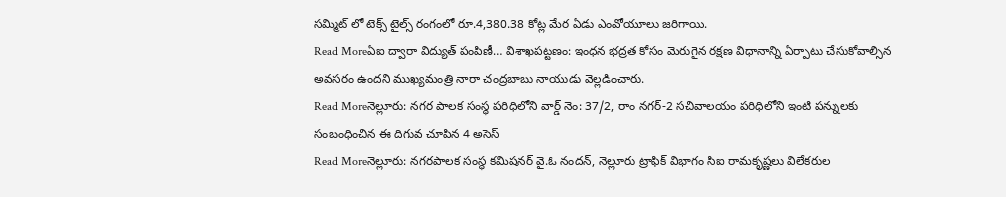సమ్మిట్ లో టెక్స్ టైల్స్ రంగంలో రూ.4,380.38 కోట్ల మేర ఏడు ఎంవోయూలు జరిగాయి.
Read Moreఏఐ ద్వారా విద్యుత్ పంపిణీ… విశాఖపట్టణం: ఇంధన భద్రత కోసం మెరుగైన రక్షణ విధానాన్ని ఏర్పాటు చేసుకోవాల్సిన అవసరం ఉందని ముఖ్యమంత్రి నారా చంద్రబాబు నాయుడు వెల్లడించారు.
Read Moreనెల్లూరు: నగర పాలక సంస్థ పరిధిలోని వార్డ్ నెం: 37/2, రాం నగర్-2 సచివాలయం పరిధిలోని ఇంటి పన్నులకు సంబంధించిన ఈ దిగువ చూపిన 4 అసెస్
Read Moreనెల్లూరు: నగరపాలక సంస్థ కమిషనర్ వై.ఓ నందన్, నెల్లూరు ట్రాఫిక్ విభాగం సిఐ రామకృష్ణలు విలేకరుల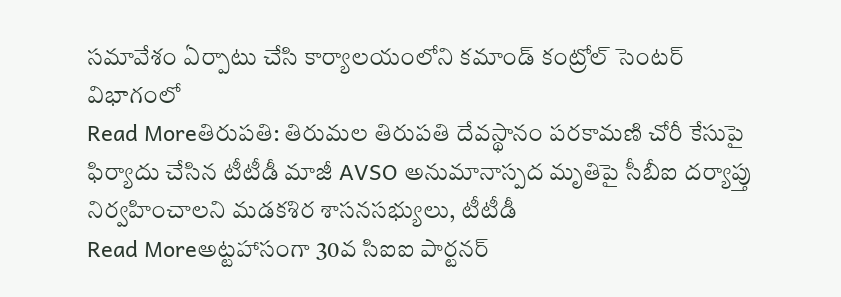సమావేశం ఏర్పాటు చేసి కార్యాలయంలోని కమాండ్ కంట్రోల్ సెంటర్ విభాగంలో
Read Moreతిరుపతి: తిరుమల తిరుపతి దేవస్థానం పరకామణి చోరీ కేసుపై ఫిర్యాదు చేసిన టీటీడీ మాజీ AVSO అనుమానాస్పద మృతిపై సీబీఐ దర్యాప్తు నిర్వహించాలని మడకశిర శాసనసభ్యులు, టీటీడీ
Read Moreఅట్టహాసంగా 30వ సిఐఐ పార్టనర్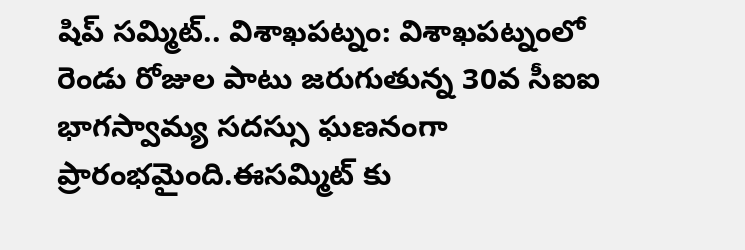షిప్ సమ్మిట్.. విశాఖపట్నం: విశాఖపట్నంలో రెండు రోజుల పాటు జరుగుతున్న 30వ సీఐఐ భాగస్వామ్య సదస్సు ఘణనంగా ప్రారంభమైంది.ఈసమ్మిట్ కు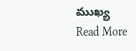ముఖ్య
Read More